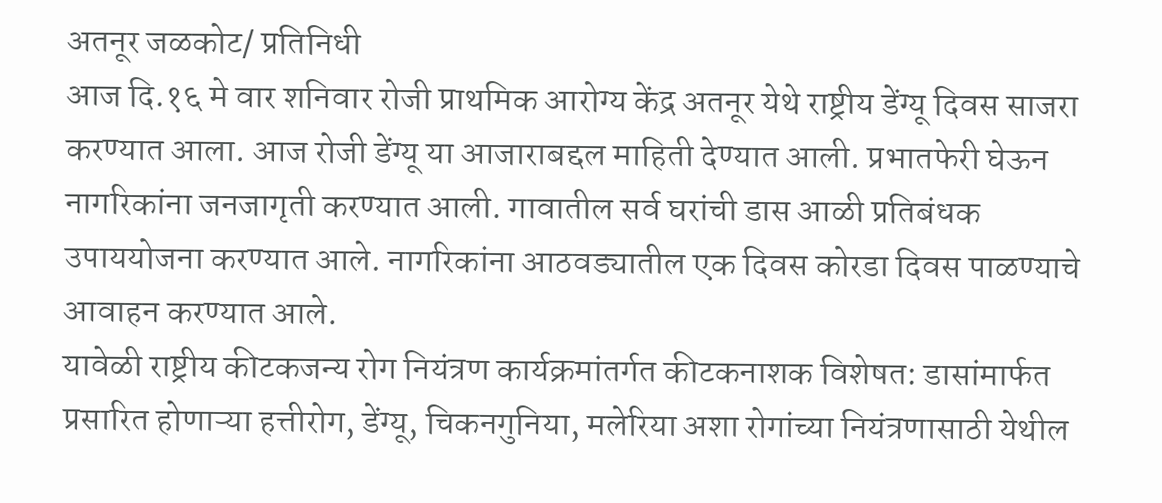अतनूर जळकोट/ प्रतिनिधी
आज दि.१६ मे वार शनिवार रोजी प्राथमिक आरोग्य केंद्र अतनूर येथे राष्ट्रीय डेंग्यू दिवस साजरा करण्यात आला. आज रोजी डेंग्यू या आजाराबद्दल माहिती देण्यात आली. प्रभातफेरी घेऊन नागरिकांना जनजागृती करण्यात आली. गावातील सर्व घरांची डास आळी प्रतिबंधक उपाययोजना करण्यात आले. नागरिकांना आठवड्यातील एक दिवस कोरडा दिवस पाळण्याचे आवाहन करण्यात आले.
यावेळी राष्ट्रीय कीटकजन्य रोग नियंत्रण कार्यक्रमांतर्गत कीटकनाशक विशेषत: डासांमार्फत प्रसारित होणाऱ्या हत्तीरोग, डेंग्यू, चिकनगुनिया, मलेरिया अशा रोगांच्या नियंत्रणासाठी येथील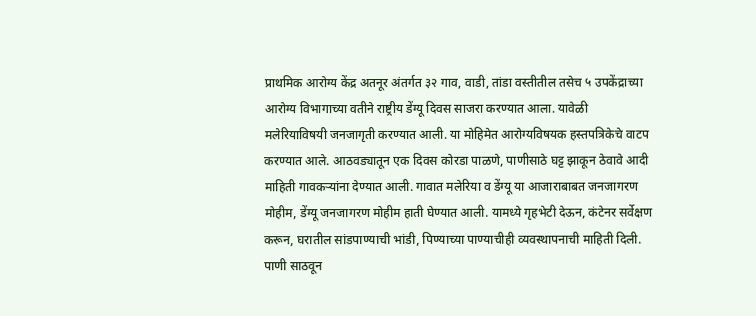प्राथमिक आरोग्य केंद्र अतनूर अंतर्गत ३२ गाव, वाडी, तांडा वस्तीतील तसेच ५ उपकेंद्राच्या आरोग्य विभागाच्या वतीने राष्ट्रीय डेंग्यू दिवस साजरा करण्यात आला. यावेळी मलेरियाविषयी जनजागृती करण्यात आली. या मोहिमेत आरोग्यविषयक हस्तपत्रिकेचे वाटप करण्यात आले. आठवड्यातून एक दिवस कोरडा पाळणे, पाणीसाठे घट्ट झाकून ठेवावे आदी माहिती गावकऱ्यांना देण्यात आली. गावात मलेरिया व डेंग्यू या आजाराबाबत जनजागरण मोहीम, डेंग्यू जनजागरण मोहीम हाती घेण्यात आली. यामध्ये गृहभेटी देऊन, कंटेनर सर्वेक्षण करून, घरातील सांडपाण्याची भांडी, पिण्याच्या पाण्याचीही व्यवस्थापनाची माहिती दिली. पाणी साठवून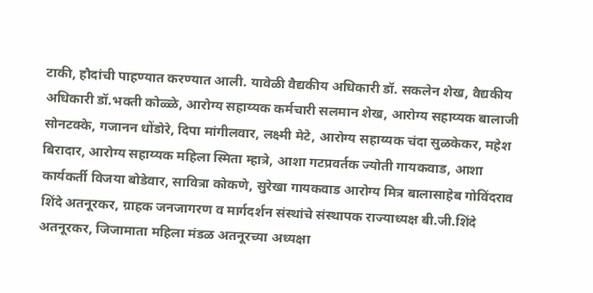टाकी, हौदांची पाहण्यात करण्यात आली. यावेळी वैद्यकीय अधिकारी डॉ. सकलेन शेख, वैद्यकीय अधिकारी डॉ.भक्ती कोळ्ळे, आरोग्य सहाय्यक कर्मचारी सलमान शेख, आरोग्य सहाय्यक बालाजी सोनटक्के, गजानन धोंडोरे, दिपा मांगीलवार, लक्ष्मी मेटे, आरोग्य सहाय्यक चंदा सुळकेकर, महेश बिरादार, आरोग्य सहाय्यक महिला स्मिता म्हात्रे, आशा गटप्रवर्तक ज्योती गायकवाड, आशा कार्यकर्ती विजया बोडेवार, सावित्रा कोकणे, सुरेखा गायकवाड आरोग्य मित्र बालासाहेब गोविंदराव शिंदे अतनूरकर, ग्राहक जनजागरण व मार्गदर्शन संस्थांचे संस्थापक राज्याध्यक्ष बी.जी.शिंदे अतनूरकर, जिजामाता महिला मंडळ अतनूरच्या अध्यक्षा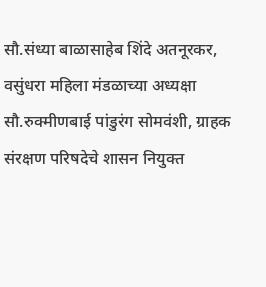सौ.संध्या बाळासाहेब शिंदे अतनूरकर, वसुंधरा महिला मंडळाच्या अध्यक्षा सौ.रुक्मीणबाई पांडुरंग सोमवंशी, ग्राहक संरक्षण परिषदेचे शासन नियुक्त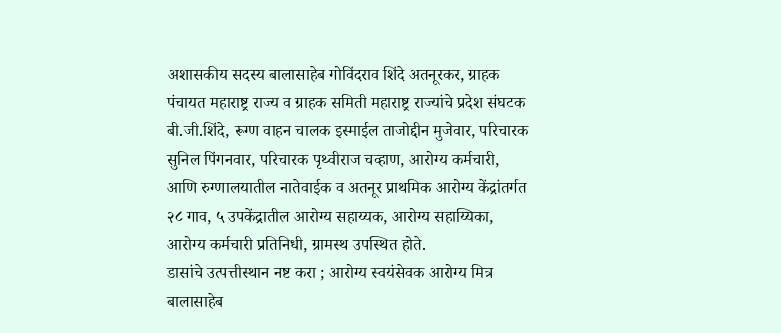अशासकीय सदस्य बालासाहेब गोविंदराव शिंदे अतनूरकर, ग्राहक पंचायत महाराष्ट्र राज्य व ग्राहक समिती महाराष्ट्र राज्यांचे प्रदेश संघटक बी.जी.शिंदे, रूग्ण वाहन चालक इस्माईल ताजोद्दीन मुजेवार, परिचारक सुनिल पिंगनवार, परिचारक पृथ्वीराज चव्हाण, आरोग्य कर्मचारी, आणि रुग्णालयातील नातेवाईक व अतनूर प्राथमिक आरोग्य केंद्रांतर्गत २८ गाव, ५ उपकेंद्रातील आरोग्य सहाय्यक, आरोग्य सहाय्यिका, आरोग्य कर्मचारी प्रतिनिधी, ग्रामस्थ उपस्थित होते.
डासांचे उत्पत्तीस्थान नष्ट करा ; आरोग्य स्वयंसेवक आरोग्य मित्र बालासाहेब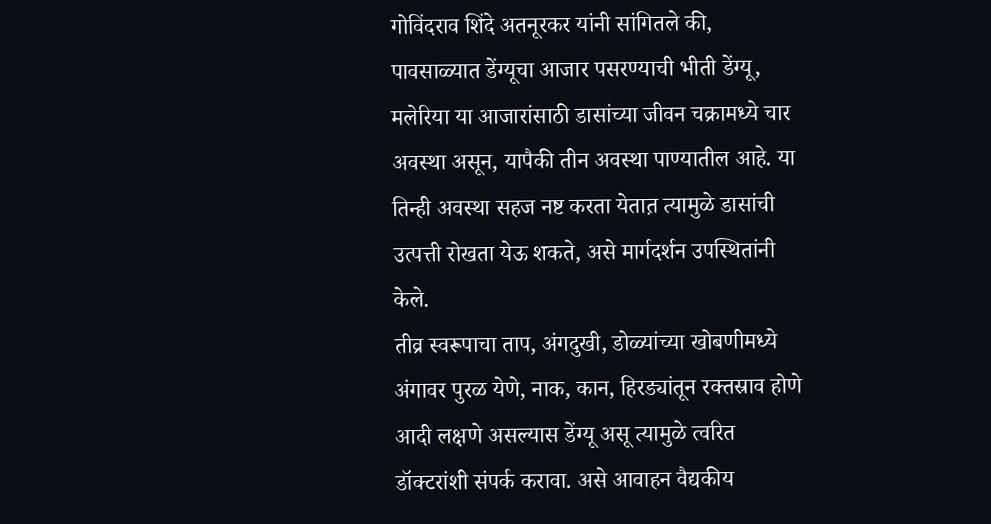गोविंदराव शिंदे अतनूरकर यांनी सांगितले की, पावसाळ्यात डेंग्यूचा आजार पसरण्याची भीती डेंग्यू, मलेरिया या आजारांसाठी डासांच्या जीवन चक्रामध्ये चार अवस्था असून, यापैकी तीन अवस्था पाण्यातील आहे. या तिन्ही अवस्था सहज नष्ट करता येतात़ त्यामुळे डासांची उत्पत्ती रोखता येऊ शकते, असे मार्गदर्शन उपस्थितांनी केले.
तीव्र स्वरूपाचा ताप, अंगदुखी, डोळ्यांच्या खोबणीमध्ये अंगावर पुरळ येणे, नाक, कान, हिरड्यांतून रक्तस्राव होणे आदी लक्षणे असल्यास डेंग्यू असू त्यामुळे त्वरित डॉक्टरांशी संपर्क करावा. असे आवाहन वैद्यकीय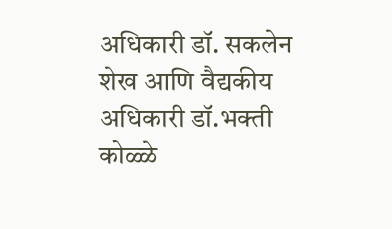अधिकारी डॉ. सकलेन शेख आणि वैद्यकीय अधिकारी डॉ.भक्ती कोळ्ळे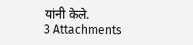यांनी केले.
3 Attachments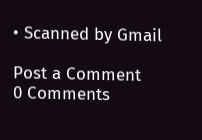• Scanned by Gmail

Post a Comment
0 Comments